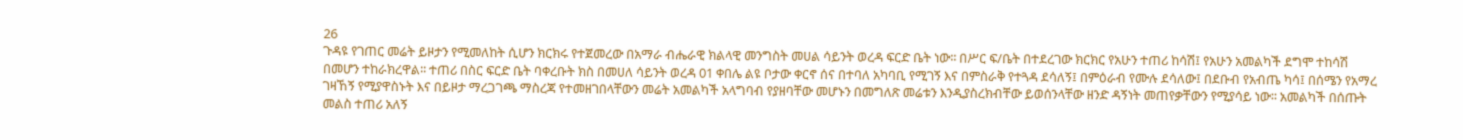26
ጉዳዩ የገጠር መሬት ይዞታን የሚመለከት ሲሆን ክርክሩ የተጀመረው በአማራ ብሔራዊ ክልላዊ መንግስት መሀል ሳይንት ወረዳ ፍርድ ቤት ነው፡፡ በሥር ፍ/ቤት በተደረገው ክርክር የአሁን ተጠሪ ከሳሽ፤ የአሁን አመልካች ደግሞ ተከሳሽ በመሆን ተከራክረዋል፡፡ ተጠሪ በስር ፍርድ ቤት ባቀረቡት ክስ በመሀለ ሳይንት ወረዳ 01 ቀበሌ ልዩ ቦታው ቀርኖ ሰና በተባለ አካባቢ የሚገኝ እና በምስራቅ የተጓዳ ደሳለኝ፤ በምዕራብ የሙሉ ደሳለው፤ በደቡብ የአብጤ ካሳ፤ በሰሜን የአማረ ገዛኸኝ የሚያዋስኑት እና በይዞታ ማረጋገጫ ማስረጃ የተመዘገበላቸውን መሬት አመልካች አላግባብ የያዘባቸው መሆኑን በመግለጽ መሬቱን እንዲያስረክብቸው ይወሰንላቸው ዘንድ ዳኝነት መጠየቃቸውን የሚያሳይ ነው፡፡ አመልካች በሰጡት መልስ ተጠሪ አለኝ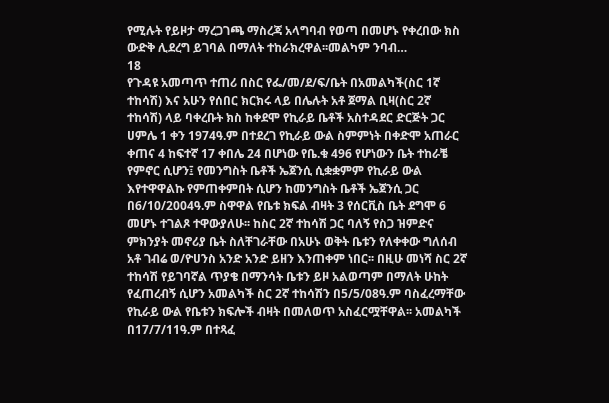የሚሉት የይዞታ ማረጋገጫ ማስረጃ አላግባብ የወጣ በመሆኑ የቀረበው ክስ ውድቅ ሊደረግ ይገባል በማለት ተከራክረዋል፡፡መልካም ንባብ…
18
የጉዳዩ አመጣጥ ተጠሪ በስር የፌ/መ/ደ/ፍ/ቤት በአመልካች(ስር 1ኛ ተከሳሽ) እና አሁን የሰበር ክርክሩ ላይ በሌሉት አቶ ጀማል ቢዛ(ስር 2ኛ ተከሳሽ) ላይ ባቀረቡት ክስ ከቀደሞ የኪራይ ቤቶች አስተዳደር ድርጅት ጋር ሀምሌ 1 ቀን 1974ዓ.ም በተደረገ የኪራይ ውል ስምምነት በቀድሞ አጠራር ቀጠና 4 ከፍተኛ 17 ቀበሌ 24 በሆነው የቤ.ቁ 496 የሆነውን ቤት ተከራቼ የምኖር ሲሆን፤ የመንግስት ቤቶች ኤጀንሲ ሲቋቋምም የኪራይ ውል እየተዋዋልኩ የምጠቀምበት ሲሆን ከመንግስት ቤቶች ኤጀንሲ ጋር በ6/10/2004ዓ.ም ስዋዋል የቤቱ ክፍል ብዛት 3 የሰርቪስ ቤት ደግሞ 6 መሆኑ ተገልጾ ተዋውያለሁ፡፡ ከስር 2ኛ ተከሳሽ ጋር ባለኝ የስጋ ዝምድና ምክንያት መኖሪያ ቤት ስለቸገራቸው በአሁኑ ወቅት ቤቱን የለቀቀው ግለሰብ አቶ ገብሬ ወ/ዮሀንስ አንድ አንድ ይዘን እንጠቀም ነበር፡፡ በዚሁ መነሻ ስር 2ኛ ተከሳሽ የይገባኛል ጥያቄ በማንሳት ቤቱን ይዞ አልወጣም በማለት ሁከት የፈጠረብኝ ሲሆን አመልካች ስር 2ኛ ተከሳሽን በ5/5/08ዓ.ም ባስፈረማቸው የኪራይ ውል የቤቱን ክፍሎች ብዛት በመለወጥ አስፈርሟቸዋል፡፡ አመልካች በ17/7/11ዓ.ም በተጻፈ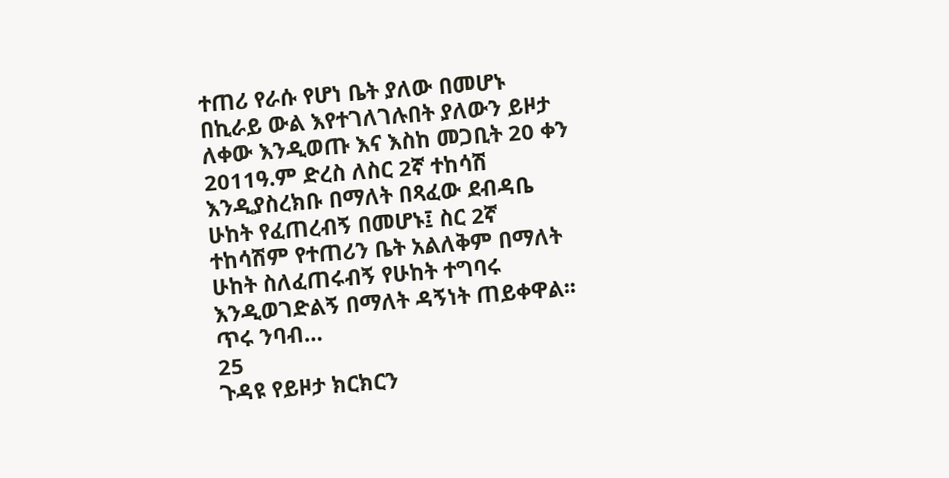ተጠሪ የራሱ የሆነ ቤት ያለው በመሆኑ በኪራይ ውል እየተገለገሉበት ያለውን ይዞታ ለቀው እንዲወጡ እና እስከ መጋቢት 20 ቀን 2011ዓ.ም ድረስ ለስር 2ኛ ተከሳሽ እንዲያስረክቡ በማለት በጻፈው ደብዳቤ ሁከት የፈጠረብኝ በመሆኑ፤ ስር 2ኛ ተከሳሽም የተጠሪን ቤት አልለቅም በማለት ሁከት ስለፈጠሩብኝ የሁከት ተግባሩ እንዲወገድልኝ በማለት ዳኝነት ጠይቀዋል፡፡ጥሩ ንባብ…
25
ጉዳዩ የይዞታ ክርክርን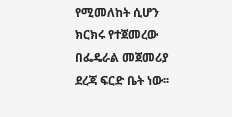የሚመለከት ሲሆን ክርክሩ የተጀመረው በፌዴራል መጀመሪያ ደረጃ ፍርድ ቤት ነው፡፡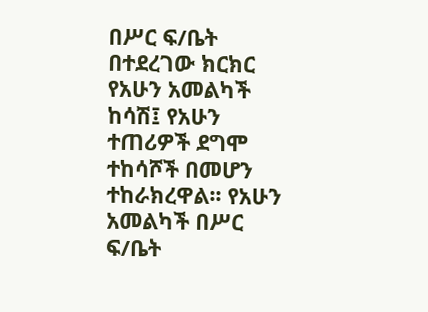በሥር ፍ/ቤት በተደረገው ክርክር የአሁን አመልካች ከሳሽ፤ የአሁን ተጠሪዎች ደግሞ ተከሳሾች በመሆን ተከራክረዋል፡፡ የአሁን አመልካች በሥር ፍ/ቤት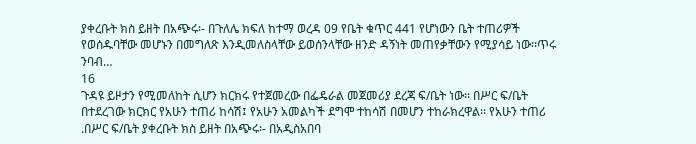ያቀረቡት ክስ ይዘት በአጭሩ፡- በጉለሌ ክፍለ ከተማ ወረዳ 09 የቤት ቁጥር 441 የሆነውን ቤት ተጠሪዎች የወሰዱባቸው መሆኑን በመግለጽ እንዲመለስላቸው ይወሰንላቸው ዘንድ ዳኝነት መጠየቃቸውን የሚያሳይ ነው፡፡ጥሩ ንባብ…
16
ጉዳዩ ይዞታን የሚመለከት ሲሆን ክርክሩ የተጀመረው በፌዴራል መጀመሪያ ደረጃ ፍ/ቤት ነው፡፡ በሥር ፍ/ቤት በተደረገው ክርክር የአሁን ተጠሪ ከሳሽ፤ የአሁን አመልካች ደግሞ ተከሳሽ በመሆን ተከራክረዋል፡፡ የአሁን ተጠሪ .በሥር ፍ/ቤት ያቀረቡት ክስ ይዘት በአጭሩ፡- በአዲስአበባ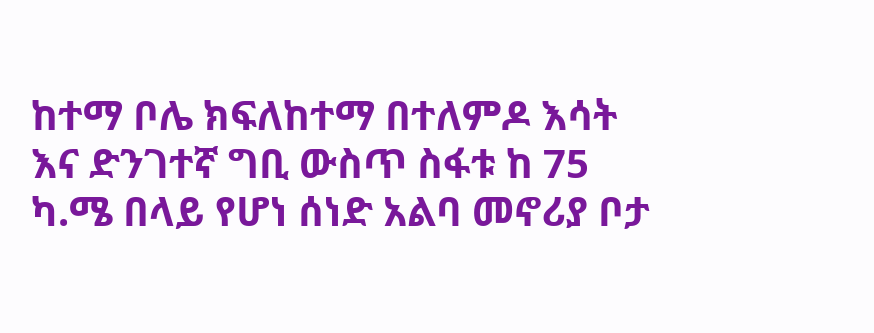ከተማ ቦሌ ክፍለከተማ በተለምዶ እሳት እና ድንገተኛ ግቢ ውስጥ ስፋቱ ከ 75 ካ.ሜ በላይ የሆነ ሰነድ አልባ መኖሪያ ቦታ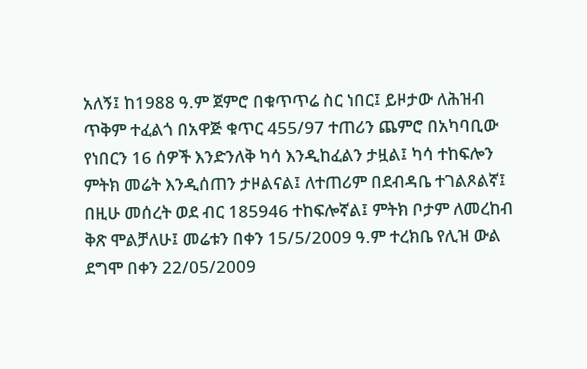አለኝ፤ ከ1988 ዓ.ም ጀምሮ በቁጥጥሬ ስር ነበር፤ ይዞታው ለሕዝብ ጥቅም ተፈልጎ በአዋጅ ቁጥር 455/97 ተጠሪን ጨምሮ በአካባቢው የነበርን 16 ሰዎች እንድንለቅ ካሳ እንዲከፈልን ታዟል፤ ካሳ ተከፍሎን ምትክ መሬት እንዲሰጠን ታዞልናል፤ ለተጠሪም በደብዳቤ ተገልጾልኛ፤ በዚሁ መሰረት ወደ ብር 185946 ተከፍሎኛል፤ ምትክ ቦታም ለመረከብ ቅጽ ሞልቻለሁ፤ መሬቱን በቀን 15/5/2009 ዓ.ም ተረክቤ የሊዝ ውል ደግሞ በቀን 22/05/2009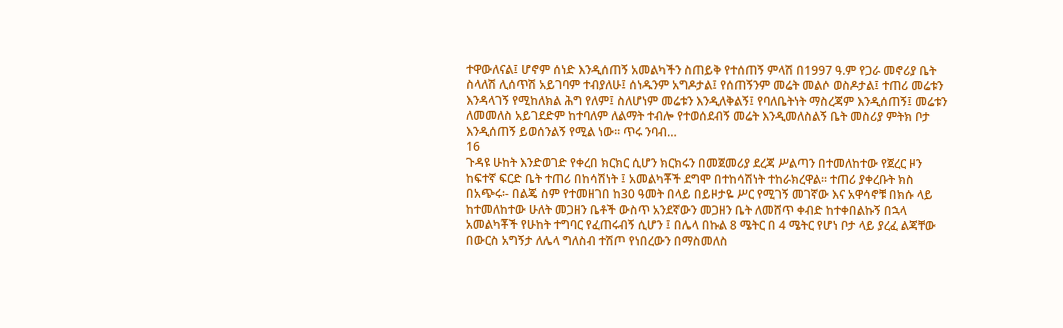ተዋውለናል፤ ሆኖም ሰነድ እንዲሰጠኝ አመልካችን ስጠይቅ የተሰጠኝ ምላሽ በ1997 ዓ.ም የጋራ መኖሪያ ቤት ስላለሽ ሊሰጥሽ አይገባም ተብያለሁ፤ ሰነዱንም አግዶታል፤ የሰጠኝንም መሬት መልሶ ወስዶታል፤ ተጠሪ መሬቱን እንዳላገኝ የሚከለክል ሕግ የለም፤ ስለሆነም መሬቱን እንዲለቅልኝ፤ የባለቤትነት ማስረጃም እንዲሰጠኝ፤ መሬቱን ለመመለስ አይገደድም ከተባለም ለልማት ተብሎ የተወሰደብኝ መሬት እንዲመለስልኝ ቤት መስሪያ ምትክ ቦታ እንዲሰጠኝ ይወሰንልኝ የሚል ነው፡፡ ጥሩ ንባብ…
16
ጉዳዩ ሁከት እንድወገድ የቀረበ ክርክር ሲሆን ክርክሩን በመጀመሪያ ደረጃ ሥልጣን በተመለከተው የጀረር ዞን ከፍተኛ ፍርድ ቤት ተጠሪ በከሳሽነት ፤ አመልካቾች ደግሞ በተከሳሽነት ተከራክረዋል፡፡ ተጠሪ ያቀረቡት ክስ በአጭሩ፡- በልጄ ስም የተመዘገበ ከ30 ዓመት በላይ በይዞታዬ ሥር የሚገኝ መገኛው እና አዋሳኖቹ በክሱ ላይ ከተመለከተው ሁለት መጋዘን ቤቶች ውስጥ አንደኛውን መጋዘን ቤት ለመሸጥ ቀብድ ከተቀበልኩኝ በኋላ አመልካቾች የሁከት ተግባር የፈጠሩብኝ ሲሆን ፤ በሌላ በኩል 8 ሜትር በ 4 ሜትር የሆነ ቦታ ላይ ያረፈ ልጃቸው በውርስ አግኝታ ለሌላ ግለስብ ተሽጦ የነበረውን በማስመለስ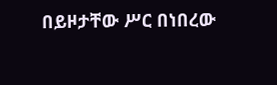በይዞታቸው ሥር በነበረው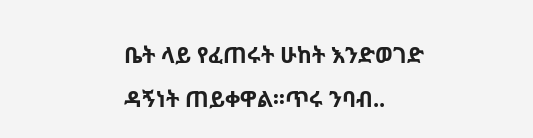ቤት ላይ የፈጠሩት ሁከት እንድወገድ ዳኝነት ጠይቀዋል፡፡ጥሩ ንባብ..